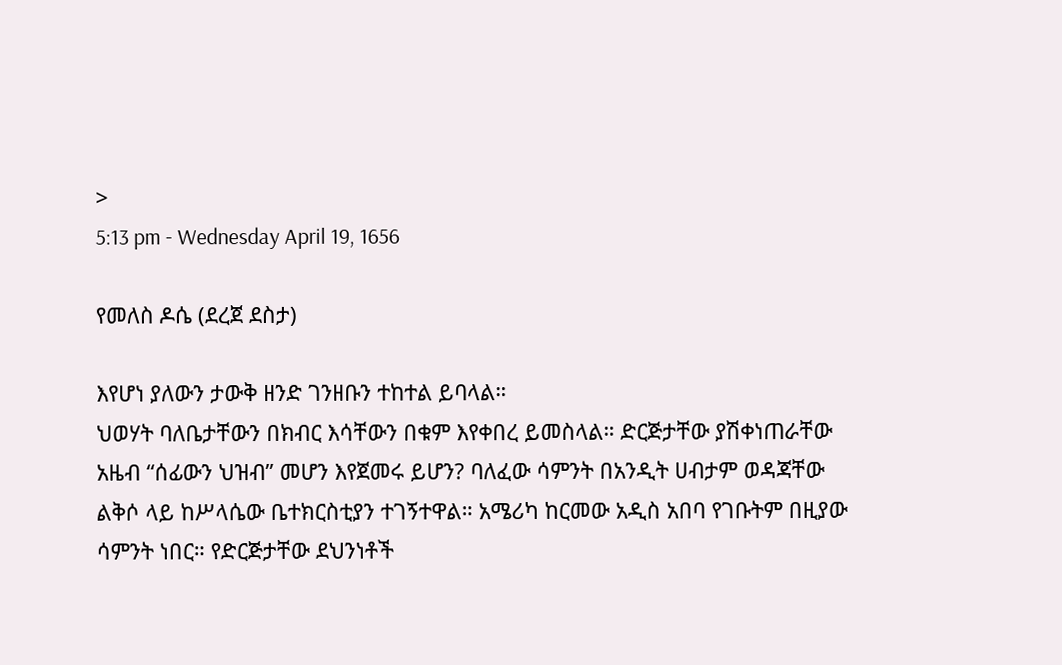>
5:13 pm - Wednesday April 19, 1656

የመለስ ዶሴ (ደረጀ ደስታ)

እየሆነ ያለውን ታውቅ ዘንድ ገንዘቡን ተከተል ይባላል።
ህወሃት ባለቤታቸውን በክብር እሳቸውን በቁም እየቀበረ ይመስላል። ድርጅታቸው ያሽቀነጠራቸው አዜብ “ሰፊውን ህዝብ” መሆን እየጀመሩ ይሆን? ባለፈው ሳምንት በአንዲት ሀብታም ወዳጃቸው ልቅሶ ላይ ከሥላሴው ቤተክርስቲያን ተገኝተዋል። አሜሪካ ከርመው አዲስ አበባ የገቡትም በዚያው ሳምንት ነበር። የድርጅታቸው ደህንነቶች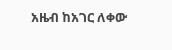አዜብ ከአገር ለቀው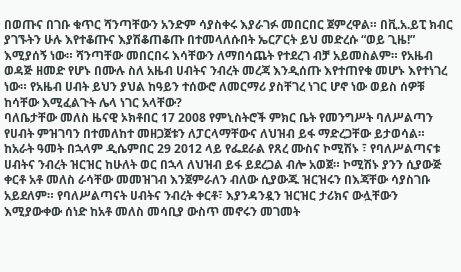በወጡና በገቡ ቁጥር ሻንጣቸውን አንድም ሳያስቀሩ እያራገፉ መበርበር ጀምረዋል። በቪ.አ.ይፒ ክብር ያገኙትን ሁሉ እየተቆጡና እያሽቆጠቆጡ በተመላለሱበት ኤርፖርት ይህ መድረሱ “ወይ ጊዜ!” እሚያሰኝ ነው። ሻንጣቸው መበርበሩ እሳቸውን ለማበሳጨት የተደረገ ብቻ አይመስልም። የአዜብ ወዳጅ ዘመድ የሆኑ በሙሉ ስለ አዜብ ሀብትና ንብረት መረጃ እንዲሰጡ እየተጠየቁ መሆኑ እየተነገረ ነው። የአዜብ ሀብት ይህን ያህል ከዓይን ተሰውሮ ለመርማሪ ያስቸገረ ነገር ሆኖ ነው ወይስ ሰዎቹ ከሳቸው እሚፈልጉት ሌላ ነገር አላቸው?
ባለቤታቸው መለስ ዜናዊ ኦክቶበር 17 2008 የምኒስትሮች ምክር ቤት የመንግሥት ባለሥልጣን የሀብት ምዝገባን በተመለከተ መዘጋጀቱን ለፓርላማቸውና ለህዝብ ይፋ ማድረጋቸው ይታወሳል። ከአራት ዓመት በኋላም ዲሴምበር 29 2012 ላይ የፌደራል የጸረ ሙስና ኮሚሽኑ ፣ የባለሥልጣናቱ ሀብትና ንብረት ዝርዝር ከሁለት ወር በኋላ ለህዝብ ይፋ ይደረጋል ብሎ አወጀ። ኮሚሽኑ ያንን ሲያውጅ ቀርቶ አቶ መለስ ራሳቸው መመዝገብ እንጀምራለን ብለው ሲያውጁ ዝርዝሩን በእጃቸው ሳያስገቡ አይደለም። የባለሥልጣናት ሀብትና ንብረት ቀርቶ፣ እያንዳንዷን ዝርዝር ታሪክና ውሏቸውን እሚያውቀው ሰነድ ከአቶ መለስ መሳቢያ ውስጥ መኖሩን መገመት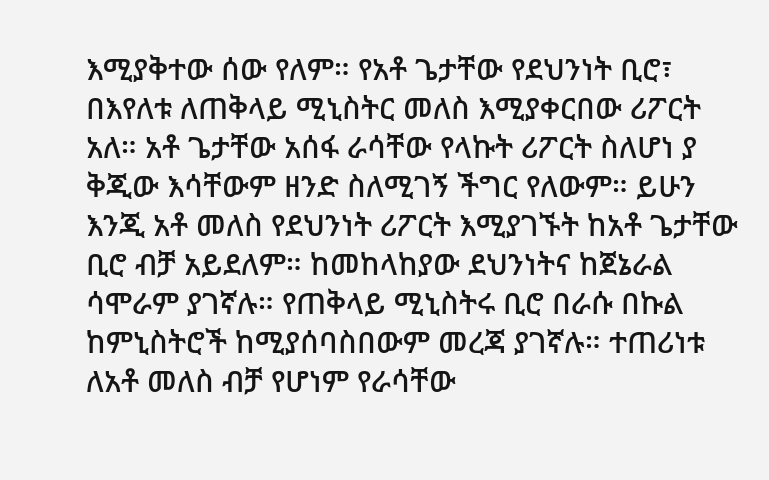እሚያቅተው ሰው የለም። የአቶ ጌታቸው የደህንነት ቢሮ፣ በእየለቱ ለጠቅላይ ሚኒስትር መለስ እሚያቀርበው ሪፖርት አለ። አቶ ጌታቸው አሰፋ ራሳቸው የላኩት ሪፖርት ስለሆነ ያ ቅጂው እሳቸውም ዘንድ ስለሚገኝ ችግር የለውም። ይሁን እንጂ አቶ መለስ የደህንነት ሪፖርት እሚያገኙት ከአቶ ጌታቸው ቢሮ ብቻ አይደለም። ከመከላከያው ደህንነትና ከጀኔራል ሳሞራም ያገኛሉ። የጠቅላይ ሚኒስትሩ ቢሮ በራሱ በኩል ከምኒስትሮች ከሚያሰባስበውም መረጃ ያገኛሉ። ተጠሪነቱ ለአቶ መለስ ብቻ የሆነም የራሳቸው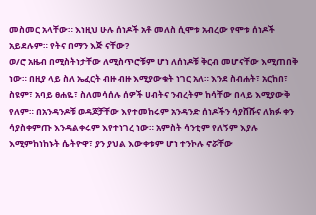መስመር አላቸው። እነዚህ ሁሉ ሰነዶች አቶ መለስ ሲሞቱ አብረው የሞቱ ሰነዶች አይደሉም። የትና በማን እጅ ናቸው?
ወ/ሮ አዜብ በሚስትነታቸው ለሚስጥሮቹም ሆነ ለሰነዶቹ ቅርብ መሆናቸው እሚጠበቅ ነው። በዚያ ላይ ስለ ኤፈርት ብዙ ብዙ እሚያውቁት ነገር አለ። እንደ ስብሐት፣ አርከበ፣ ስዩም፣ አባይ ፀሐዬ፣ ስለመሳሰሉ ሰዎች ሀብትና ንብረትም ከሳቸው በላይ እሚያውቅ የለም። በአንዳንዶቹ ወዳጆቻቸው እየተመከሩም አንዳንድ ሰነዶችን ሳያሸሹና ለክፉ ቀን ሳያስቀምጡ እንዳልቀሩም እየተነገረ ነው። አምስት ሳንቲም የለኝም እያሉ እሚምከነከኑት ሴትዮዋ፣ ያን ያህል እውቀቱም ሆነ ተንኮሉ ኖሯቸው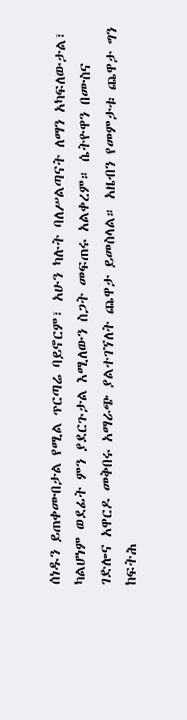ሰነዱን ይጠቀሙበታል የሚል ጥርጣሬ ባይኖርም፣ አሁን ካሉት ባለሥልጣናት ለማን አካፍለውታል፣ ካልሆነም ወደፊት ምን ያደርጉታል እሚለውን ስጋት መፍጠሩ አልቀረም። ሴትዮዋን በሙስና ገድሎና አዋርዶ መቅበሩ አማራጭ ያልተገኘለት ጨዋታ ይመስላል። አዜብን የመምታቱ ጨዋታ ግን ከፍትሕ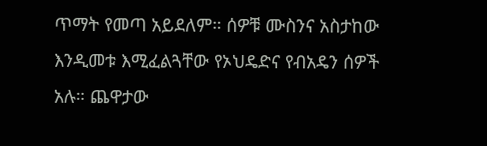ጥማት የመጣ አይደለም። ሰዎቹ ሙስንና አስታከው እንዲመቱ እሚፈልጓቸው የኦህዴድና የብአዴን ሰዎች አሉ። ጨዋታው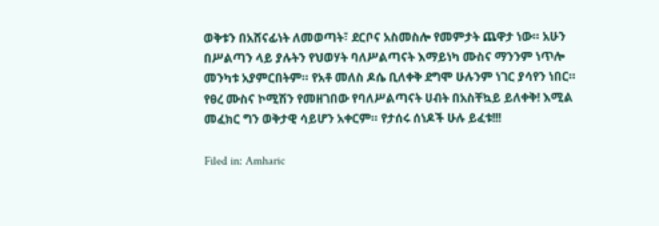ወቅቱን በአሸናፊነት ለመወጣት፣ ደርቦና አስመስሎ የመምታት ጨዋታ ነው። አሁን በሥልጣን ላይ ያሉትን የህወሃት ባለሥልጣናት እማይነካ ሙስና ማንንም ነጥሎ መንካቱ አያምርበትም። የአቶ መለስ ዶሴ ቢለቀቅ ደግሞ ሁሉንም ነገር ያሳየን ነበር።
የፀረ ሙስና ኮሚሽን የመዘገበው የባለሥልጣናት ሀብት በአስቸኳይ ይለቀቅ! እሚል መፈክር ግን ወቅታዊ ሳይሆን አቀርም። የታሰሩ ሰነዶች ሁሉ ይፈቱ!!!

Filed in: Amharic